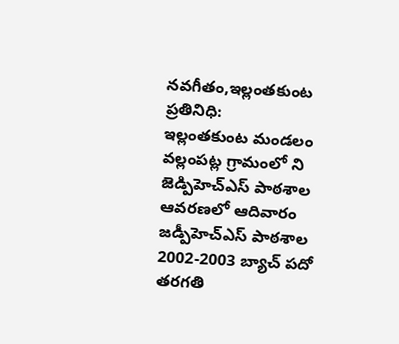నవగీతం,ఇల్లంతకుంట ప్రతినిధి:
ఇల్లంతకుంట మండలం వల్లంపట్ల గ్రామంలో ని జెడ్పిహెచ్ఎస్ పాఠశాల ఆవరణలో ఆదివారం జడ్పీహెచ్ఎస్ పాఠశాల 2002-2003 బ్యాచ్ పదో తరగతి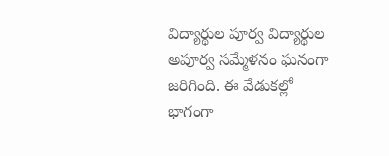విద్యార్థుల పూర్వ విద్యార్థుల అపూర్వ సమ్మేళనం ఘనంగా జరిగింది. ఈ వేడుకల్లో భాగంగా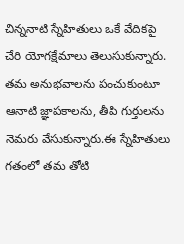చిన్ననాటి స్నేహితులు ఒకే వేదికపై చేరి యోగక్షేమాలు తెలుసుకున్నారు. తమ అనుభవాలను పంచుకుంటూ ఆనాటి జ్ఞాపకాలను, తీపి గుర్తులను నెమరు వేసుకున్నారు.ఈ స్నేహితులు గతంలో తమ తోటి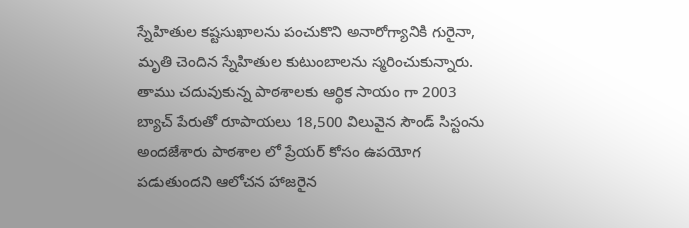స్నేహితుల కష్టసుఖాలను పంచుకొని అనారోగ్యానికి గురైనా, మృతి చెందిన స్నేహితుల కుటుంబాలను స్మరించుకున్నారు. తాము చదువుకున్న పాఠశాలకు ఆర్థిక సాయం గా 2003 బ్యాచ్ పేరుతో రూపాయలు 18,500 విలువైన సౌండ్ సిస్టంను అందజేశారు పాఠశాల లో ప్రేయర్ కోసం ఉపయోగ పడుతుందని ఆలోచన హాజరైన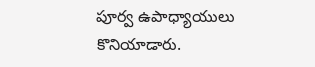పూర్వ ఉపాధ్యాయులు కొనియాడారు.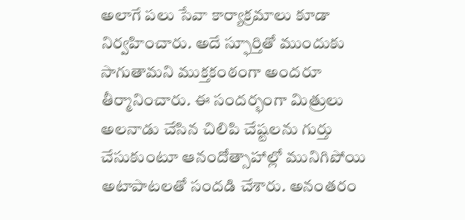అలాగే పలు సేవా కార్యాక్రమాలు కూడా నిర్వహించారు. అదే స్ఫూర్తితో ముందుకు సాగుతామని ముక్తకంఠంగా అందరూ తీర్మానించారు. ఈ సందర్భంగా మిత్రులు అలనాడు చేసిన చిలిపి చేష్టలను గుర్తు చేసుకుంటూ ఆనందోత్సాహాల్లో మునిగిపోయి అటాపాటలతో సందడి చేశారు. అనంతరం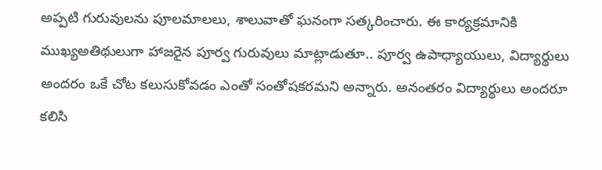అప్పటి గురువులను పూలమాలలు, శాలువాతో ఘనంగా సత్కరించారు. ఈ కార్యక్రమానికి ముఖ్యఅతిథులుగా హాజరైన పూర్వ గురువులు మాట్లాడుతూ.. పూర్వ ఉపాధ్యాయులు, విద్యార్థులు అందరం ఒకే చోట కలుసుకోవడం ఎంతో సంతోషకరమని అన్నారు. అనంతరం విద్యార్థులు అందరూ కలిసి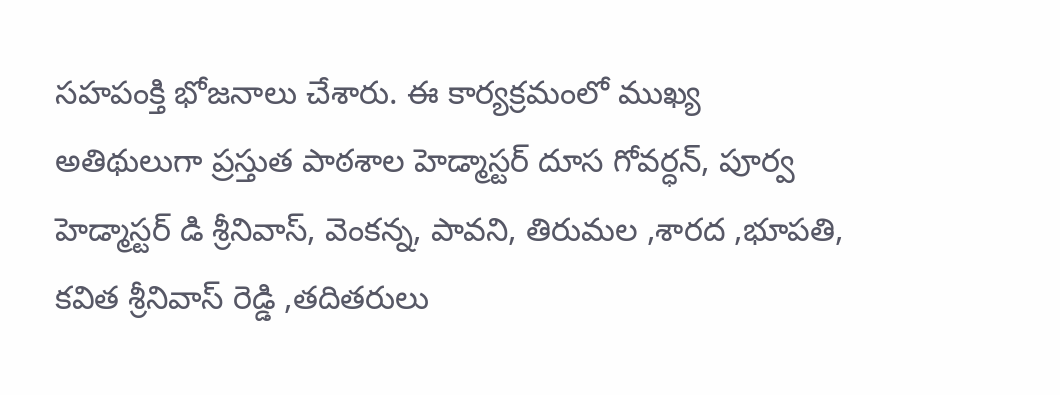సహపంక్తి భోజనాలు చేశారు. ఈ కార్యక్రమంలో ముఖ్య అతిథులుగా ప్రస్తుత పాఠశాల హెడ్మాస్టర్ దూస గోవర్ధన్, పూర్వ హెడ్మాస్టర్ డి శ్రీనివాస్, వెంకన్న, పావని, తిరుమల ,శారద ,భూపతి, కవిత శ్రీనివాస్ రెడ్డి ,తదితరులు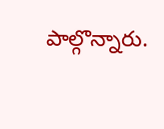పాల్గొన్నారు.